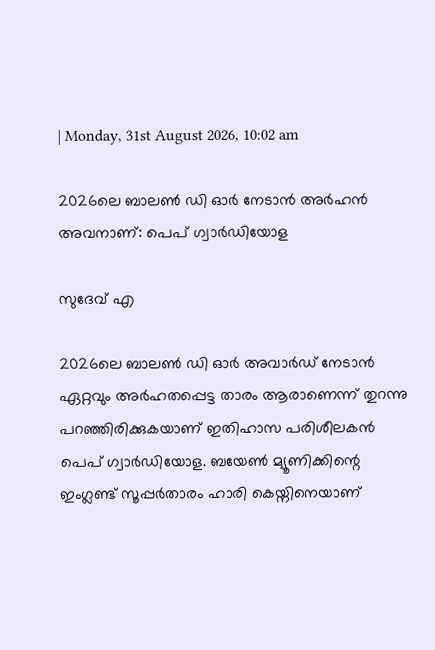| Monday, 31st August 2026, 10:02 am

2026ലെ ബാലണ്‍ ഡി ഓര്‍ നേടാന്‍ അര്‍ഹന്‍ അവനാണ്: പെപ് ഗ്വാര്‍ഡിയോള

സുദേവ് എ

2026ലെ ബാലണ്‍ ഡി ഓര്‍ അവാര്‍ഡ് നേടാന്‍ ഏറ്റവും അര്‍ഹതപ്പെട്ട താരം ആരാണെന്ന് തുറന്നു പറഞ്ഞിരിക്കുകയാണ് ഇതിഹാസ പരിശീലകന്‍ പെപ് ഗ്വാര്‍ഡിയോള. ബയേണ്‍ മ്യൂണിക്കിന്റെ ഇംഗ്ലണ്ട് സൂപ്പര്‍താരം ഹാരി കെയ്നിനെയാണ്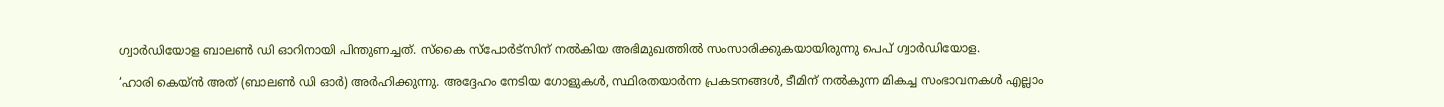ഗ്വാര്‍ഡിയോള ബാലണ്‍ ഡി ഓറിനായി പിന്തുണച്ചത്. സ്‌കൈ സ്‌പോര്‍ട്‌സിന് നല്‍കിയ അഭിമുഖത്തില്‍ സംസാരിക്കുകയായിരുന്നു പെപ് ഗ്വാര്‍ഡിയോള.

‘ഹാരി കെയ്ന്‍ അത് (ബാലണ്‍ ഡി ഓര്‍) അര്‍ഹിക്കുന്നു. അദ്ദേഹം നേടിയ ഗോളുകള്‍, സ്ഥിരതയാര്‍ന്ന പ്രകടനങ്ങള്‍, ടീമിന് നല്‍കുന്ന മികച്ച സംഭാവനകള്‍ എല്ലാം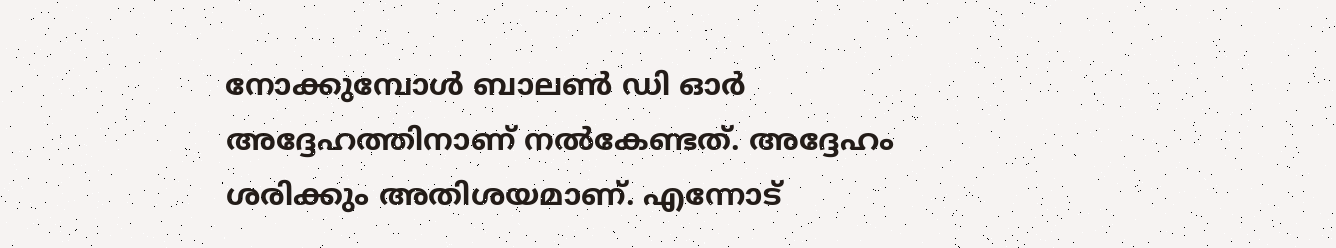നോക്കുമ്പോള്‍ ബാലണ്‍ ഡി ഓര്‍ അദ്ദേഹത്തിനാണ് നല്‍കേണ്ടത്. അദ്ദേഹം ശരിക്കും അതിശയമാണ്. എന്നോട്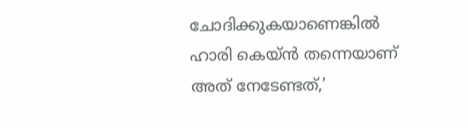ചോദിക്കുകയാണെങ്കില്‍ ഹാരി കെയ്ന്‍ തന്നെയാണ് അത് നേടേണ്ടത്,’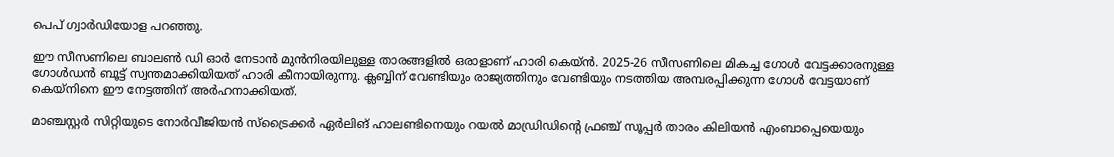പെപ് ഗ്വാര്‍ഡിയോള പറഞ്ഞു.

ഈ സീസണിലെ ബാലണ്‍ ഡി ഓര്‍ നേടാന്‍ മുന്‍നിരയിലുള്ള താരങ്ങളില്‍ ഒരാളാണ് ഹാരി കെയ്ന്‍. 2025-26 സീസണിലെ മികച്ച ഗോള്‍ വേട്ടക്കാരനുള്ള ഗോള്‍ഡന്‍ ബൂട്ട് സ്വന്തമാക്കിയിയത് ഹാരി കീനായിരുന്നു. ക്ലബ്ബിന് വേണ്ടിയും രാജ്യത്തിനും വേണ്ടിയും നടത്തിയ അമ്പരപ്പിക്കുന്ന ഗോള്‍ വേട്ടയാണ് കെയ്‌നിനെ ഈ നേട്ടത്തിന് അര്‍ഹനാക്കിയത്.

മാഞ്ചസ്റ്റര്‍ സിറ്റിയുടെ നോര്‍വീജിയന്‍ സ്‌ട്രൈക്കര്‍ ഏര്‍ലിങ് ഹാലണ്ടിനെയും റയല്‍ മാഡ്രിഡിന്റെ ഫ്രഞ്ച് സൂപ്പര്‍ താരം കിലിയന്‍ എംബാപ്പെയെയും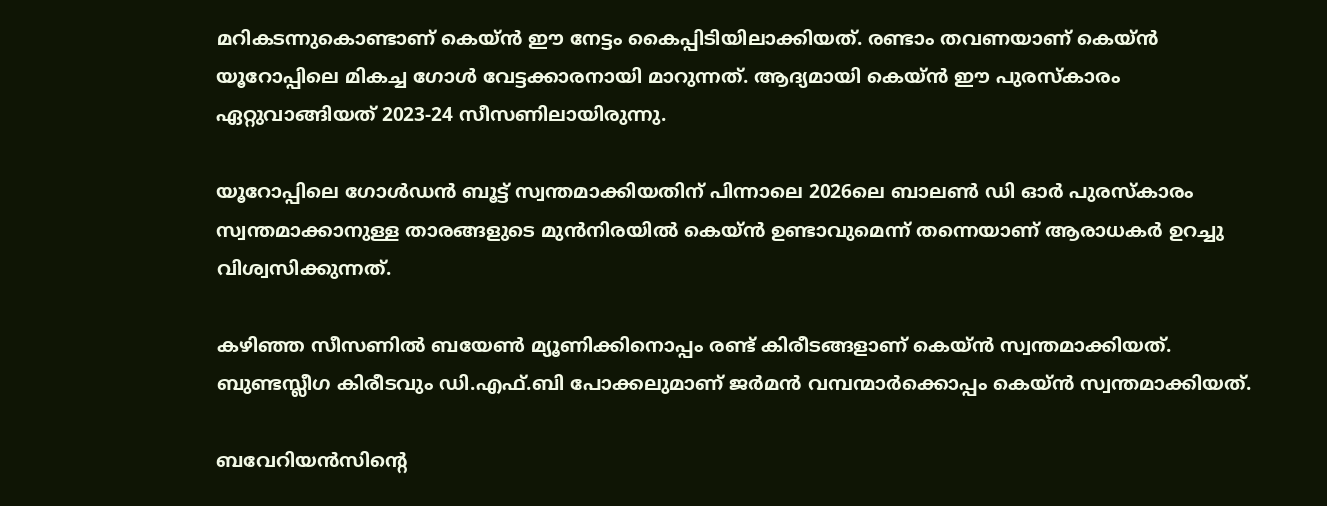മറികടന്നുകൊണ്ടാണ് കെയ്ന്‍ ഈ നേട്ടം കൈപ്പിടിയിലാക്കിയത്. രണ്ടാം തവണയാണ് കെയ്ന്‍ യൂറോപ്പിലെ മികച്ച ഗോള്‍ വേട്ടക്കാരനായി മാറുന്നത്. ആദ്യമായി കെയ്ന്‍ ഈ പുരസ്‌കാരം ഏറ്റുവാങ്ങിയത് 2023-24 സീസണിലായിരുന്നു.

യൂറോപ്പിലെ ഗോള്‍ഡന്‍ ബൂട്ട് സ്വന്തമാക്കിയതിന് പിന്നാലെ 2026ലെ ബാലണ്‍ ഡി ഓര്‍ പുരസ്‌കാരം സ്വന്തമാക്കാനുള്ള താരങ്ങളുടെ മുന്‍നിരയില്‍ കെയ്ന്‍ ഉണ്ടാവുമെന്ന് തന്നെയാണ് ആരാധകര്‍ ഉറച്ചു വിശ്വസിക്കുന്നത്.

കഴിഞ്ഞ സീസണില്‍ ബയേണ്‍ മ്യൂണിക്കിനൊപ്പം രണ്ട് കിരീടങ്ങളാണ് കെയ്ന്‍ സ്വന്തമാക്കിയത്. ബുണ്ടസ്ലീഗ കിരീടവും ഡി.എഫ്.ബി പോക്കലുമാണ് ജര്‍മന്‍ വമ്പന്മാർക്കൊപ്പം കെയ്ന്‍ സ്വന്തമാക്കിയത്.

ബവേറിയന്‍സിന്റെ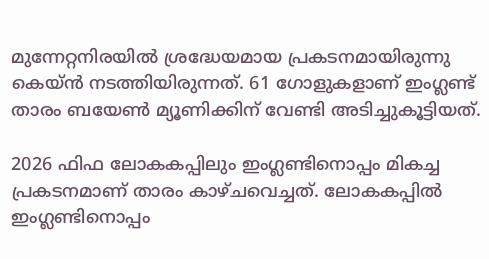മുന്നേറ്റനിരയില്‍ ശ്രദ്ധേയമായ പ്രകടനമായിരുന്നു കെയ്ന്‍ നടത്തിയിരുന്നത്. 61 ഗോളുകളാണ് ഇംഗ്ലണ്ട് താരം ബയേണ്‍ മ്യൂണിക്കിന് വേണ്ടി അടിച്ചുകൂട്ടിയത്.

2026 ഫിഫ ലോകകപ്പിലും ഇംഗ്ലണ്ടിനൊപ്പം മികച്ച പ്രകടനമാണ് താരം കാഴ്ചവെച്ചത്. ലോകകപ്പില്‍ ഇംഗ്ലണ്ടിനൊപ്പം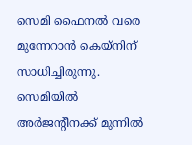സെമി ഫൈനല്‍ വരെ മുന്നേറാന്‍ കെയ്നിന് സാധിച്ചിരുന്നു. സെമിയില്‍ അര്‍ജന്റീനക്ക് മുന്നില്‍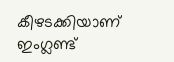കീഴടക്കിയാണ് ഇംഗ്ലണ്ട്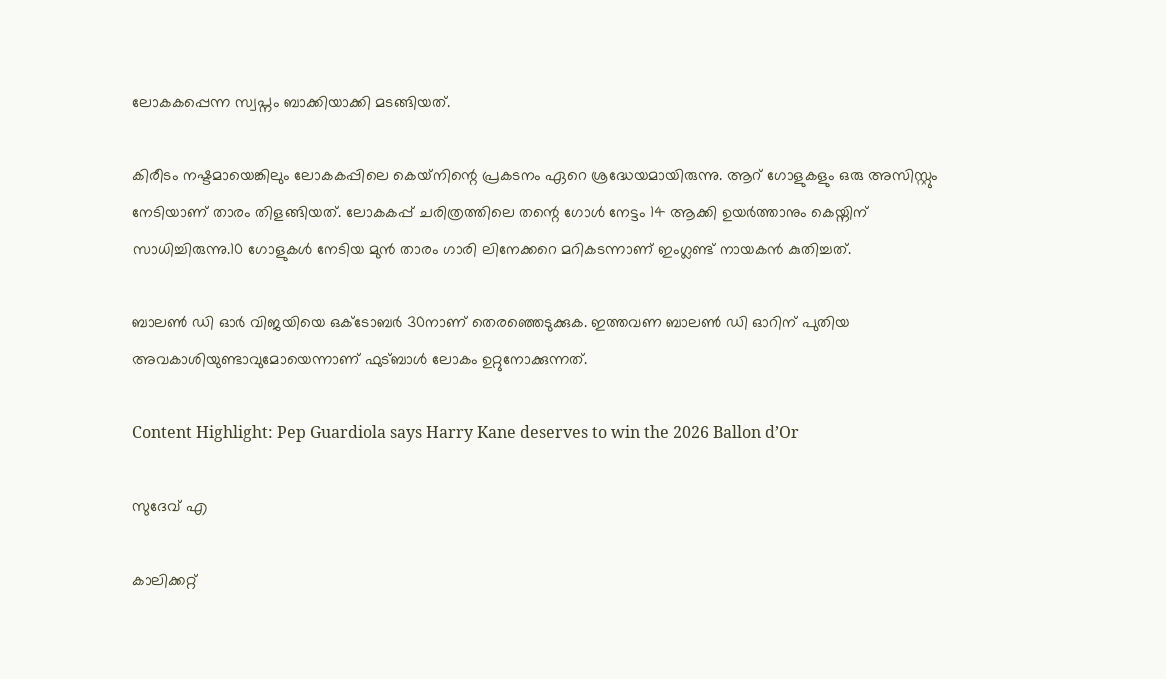ലോകകപ്പെന്ന സ്വപ്നം ബാക്കിയാക്കി മടങ്ങിയത്.

കിരീടം നഷ്ടമായെങ്കിലും ലോകകപ്പിലെ കെയ്‌നിന്റെ പ്രകടനം ഏറെ ശ്രദ്ധേയമായിരുന്നു. ആറ് ഗോളുകളും ഒരു അസിസ്റ്റും നേടിയാണ് താരം തിളങ്ങിയത്. ലോകകപ്പ് ചരിത്രത്തിലെ തന്റെ ഗോള്‍ നേട്ടം 14 ആക്കി ഉയര്‍ത്താനും കെയ്നിന് സാധിച്ചിരുന്നു.10 ഗോളുകള്‍ നേടിയ മുന്‍ താരം ഗാരി ലിനേക്കറെ മറികടന്നാണ് ഇംഗ്ലണ്ട് നായകന്‍ കുതിച്ചത്.

ബാലണ്‍ ഡി ഓര്‍ വിജയിയെ ഒക്ടോബര്‍ 30നാണ് തെരഞ്ഞെടുക്കുക. ഇത്തവണ ബാലണ്‍ ഡി ഓറിന് പുതിയ അവകാശിയുണ്ടാവുമോയെന്നാണ് ഫുട്ബാള്‍ ലോകം ഉറ്റുനോക്കുന്നത്.

Content Highlight: Pep Guardiola says Harry Kane deserves to win the 2026 Ballon d’Or

സുദേവ് എ

കാലിക്കറ്റ്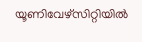യൂണിവേഴ്‌സിറ്റിയില്‍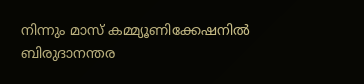നിന്നും മാസ് കമ്മ്യൂണിക്കേഷനില്‍ ബിരുദാനന്തര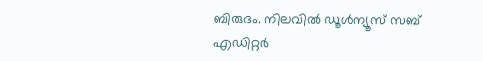ബിരുദം. നിലവില്‍ ഡൂള്‍ന്യൂസ് സബ് എഡിറ്റര്‍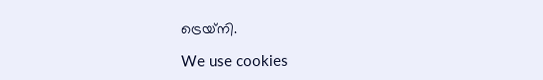ട്രെയ്‌നി.

We use cookies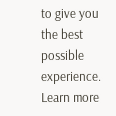to give you the best possible experience. Learn more